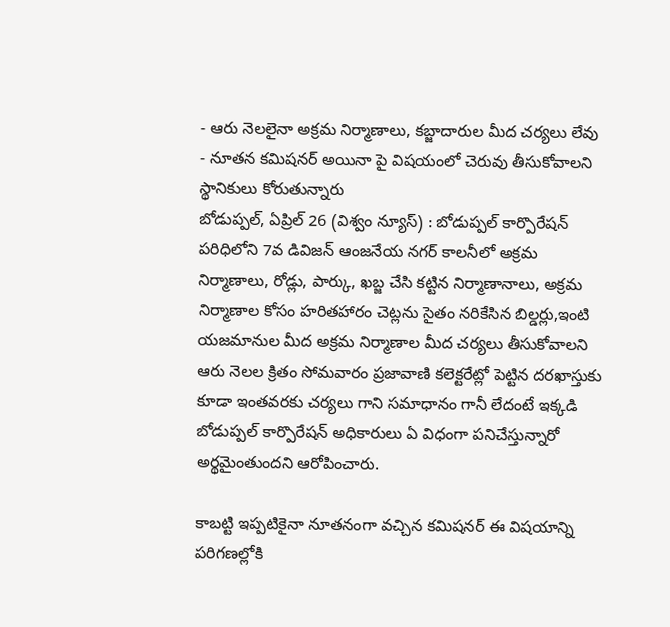- ఆరు నెలలైనా అక్రమ నిర్మాణాలు, కబ్జాదారుల మీద చర్యలు లేవు
- నూతన కమిషనర్ అయినా పై విషయంలో చెరువు తీసుకోవాలని స్థానికులు కోరుతున్నారు
బోడుప్పల్, ఏప్రిల్ 26 (విశ్వం న్యూస్) : బోడుప్పల్ కార్పొరేషన్ పరిధిలోని 7వ డివిజన్ ఆంజనేయ నగర్ కాలనీలో అక్రమ నిర్మాణాలు, రోడ్లు, పార్కు, ఖబ్జ చేసి కట్టిన నిర్మాణానాలు, అక్రమ నిర్మాణాల కోసం హరితహారం చెట్లను సైతం నరికేసిన బిల్డర్లు,ఇంటి యజమానుల మీద అక్రమ నిర్మాణాల మీద చర్యలు తీసుకోవాలని ఆరు నెలల క్రితం సోమవారం ప్రజావాణి కలెక్టరేట్లో పెట్టిన దరఖాస్తుకు కూడా ఇంతవరకు చర్యలు గాని సమాధానం గానీ లేదంటే ఇక్కడి బోడుప్పల్ కార్పొరేషన్ అధికారులు ఏ విధంగా పనిచేస్తున్నారో అర్థమైంతుందని ఆరోపించారు.

కాబట్టి ఇప్పటికైనా నూతనంగా వచ్చిన కమిషనర్ ఈ విషయాన్ని పరిగణల్లోకి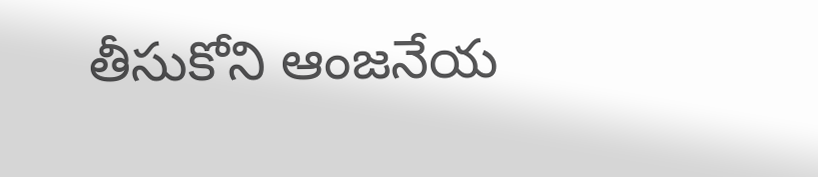తీసుకోని ఆంజనేయ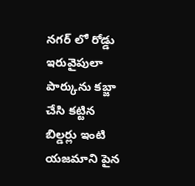నగర్ లో రోడ్డు ఇరువైపులా పార్కును కబ్జా చేసి కట్టిన బిల్డర్లు ఇంటి యజమాని పైన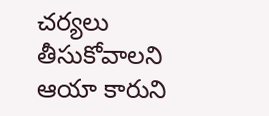చర్యలు తీసుకోవాలని ఆయా కారుని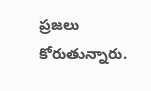ప్రజలు కోరుతున్నారు.